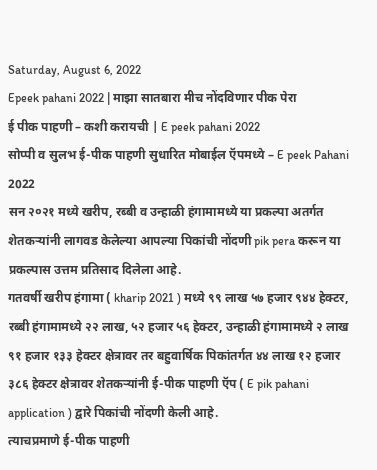Saturday, August 6, 2022
Epeek pahani 2022 | माझा सातबारा मीच नोंदविणार पीक पेरा
ई पीक पाहणी – कशी करायची | E peek pahani 2022
सोप्पी व सुलभ ई-पीक पाहणी सुधारित मोबाईल ऍपमध्ये – E peek Pahani 2022
सन २०२१ मध्ये खरीप, रब्बी व उन्हाळी हंगामामध्ये या प्रकल्पा अतर्गत शेतकऱ्यांनी लागवड केलेल्या आपल्या पिकांची नोंदणी pik pera करून या प्रकल्पास उत्तम प्रतिसाद दिलेला आहे.
गतवर्षी खरीप हंगामा ( kharip 2021 ) मध्ये ९९ लाख ५७ हजार ९४४ हेक्टर, रब्बी हंगामामध्ये २२ लाख, ५२ हजार ५६ हेक्टर, उन्हाळी हंगामामध्ये २ लाख ९१ हजार १३३ हेक्टर क्षेत्रावर तर बहुवार्षिक पिकांतर्गत ४४ लाख १२ हजार ३८६ हेक्टर क्षेत्रावर शेतकऱ्यांनी ई-पीक पाहणी ऍप ( E pik pahani application ) द्वारे पिकांची नोंदणी केली आहे.
त्याचप्रमाणे ई-पीक पाहणी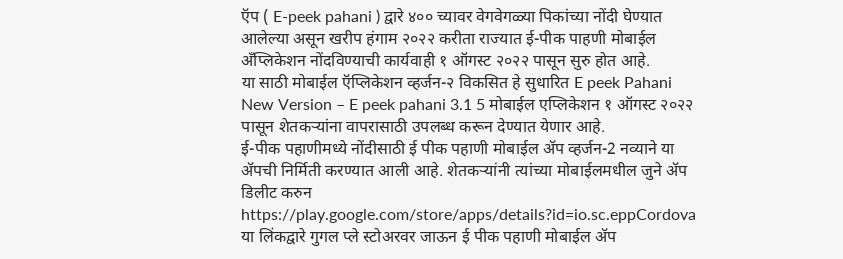ऍप ( E-peek pahani ) द्वारे ४०० च्यावर वेगवेगळ्या पिकांच्या नोंदी घेण्यात आलेल्या असून खरीप हंगाम २०२२ करीता राज्यात ई-पीक पाहणी मोबाईल अँप्लिकेशन नोंदविण्याची कार्यवाही १ ऑगस्ट २०२२ पासून सुरु होत आहे.
या साठी मोबाईल ऍप्लिकेशन व्हर्जन-२ विकसित हे सुधारित E peek Pahani New Version – E peek pahani 3.1 5 मोबाईल एप्लिकेशन १ ऑगस्ट २०२२ पासून शेतकऱ्यांना वापरासाठी उपलब्ध करून देण्यात येणार आहे.
ई-पीक पहाणीमध्ये नोंदीसाठी ई पीक पहाणी मोबाईल ॲप व्हर्जन-2 नव्याने या ॲपची निर्मिती करण्यात आली आहे. शेतकऱ्यांनी त्यांच्या मोबाईलमधील जुने ॲप डिलीट करुन https://play.google.com/store/apps/details?id=io.sc.eppCordova या लिंकद्वारे गुगल प्ले स्टोअरवर जाऊन ई पीक पहाणी मोबाईल ॲप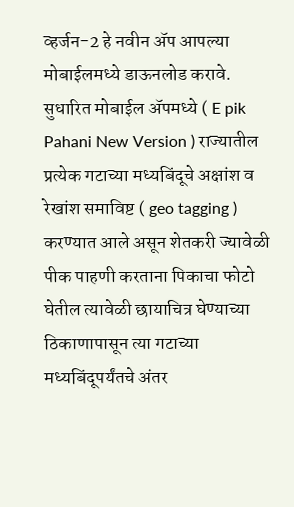व्हर्जन-2 हे नवीन ॲप आपल्या मोबाईलमध्ये डाऊनलोड करावे.
सुधारित मोबाईल ॲपमध्ये ( E pik Pahani New Version ) राज्यातील प्रत्येक गटाच्या मध्यबिंदूचे अक्षांश व रेखांश समाविष्ट ( geo tagging ) करण्यात आले असून शेतकरी ज्यावेळी पीक पाहणी करताना पिकाचा फोटो घेतील त्यावेळी छायाचित्र घेण्याच्या ठिकाणापासून त्या गटाच्या मध्यबिंदूपर्यंतचे अंतर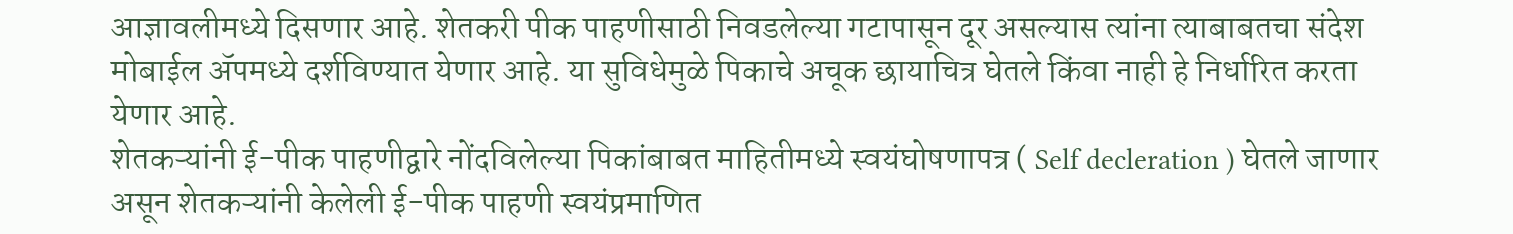आज्ञावलीमध्ये दिसणार आहे. शेतकरी पीक पाहणीसाठी निवडलेल्या गटापासून दूर असल्यास त्यांना त्याबाबतचा संदेश मोबाईल ॲपमध्ये दर्शविण्यात येणार आहे. या सुविधेमुळे पिकाचे अचूक छायाचित्र घेतले किंवा नाही हे निर्धारित करता येणार आहे.
शेतकऱ्यांनी ई-पीक पाहणीद्वारे नोंदविलेल्या पिकांबाबत माहितीमध्ये स्वयंघोषणापत्र ( Self decleration ) घेतले जाणार असून शेतकऱ्यांनी केलेली ई-पीक पाहणी स्वयंप्रमाणित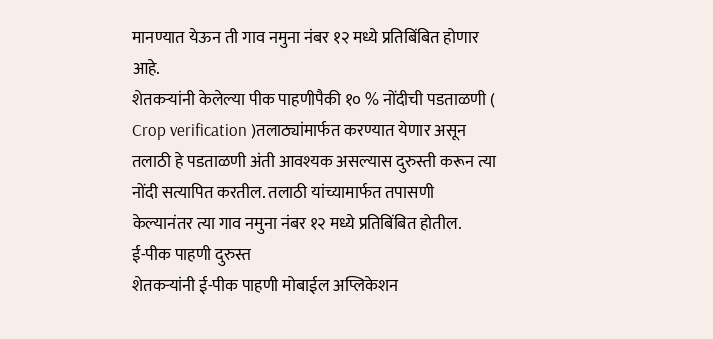मानण्यात येऊन ती गाव नमुना नंबर १२ मध्ये प्रतिबिंबित होणार आहे.
शेतकऱ्यांनी केलेल्या पीक पाहणीपैकी १० % नोंदीची पडताळणी ( Crop verification )तलाठ्यांमार्फत करण्यात येणार असून तलाठी हे पडताळणी अंती आवश्यक असल्यास दुरुस्ती करून त्या नोंदी सत्यापित करतील. तलाठी यांच्यामार्फत तपासणी केल्यानंतर त्या गाव नमुना नंबर १२ मध्ये प्रतिबिंबित होतील.
ई-पीक पाहणी दुरुस्त
शेतकऱ्यांनी ई-पीक पाहणी मोबाईल अप्लिकेशन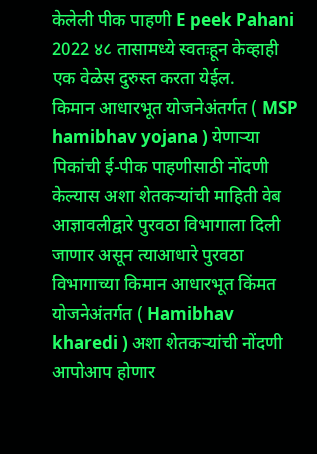केलेली पीक पाहणी E peek Pahani 2022 ४८ तासामध्ये स्वतःहून केव्हाही एक वेळेस दुरुस्त करता येईल.
किमान आधारभूत योजनेअंतर्गत ( MSP hamibhav yojana ) येणाऱ्या पिकांची ई-पीक पाहणीसाठी नोंदणी केल्यास अशा शेतकऱ्यांची माहिती वेब आज्ञावलीद्वारे पुरवठा विभागाला दिली जाणार असून त्याआधारे पुरवठा विभागाच्या किमान आधारभूत किंमत योजनेअंतर्गत ( Hamibhav kharedi ) अशा शेतकऱ्यांची नोंदणी आपोआप होणार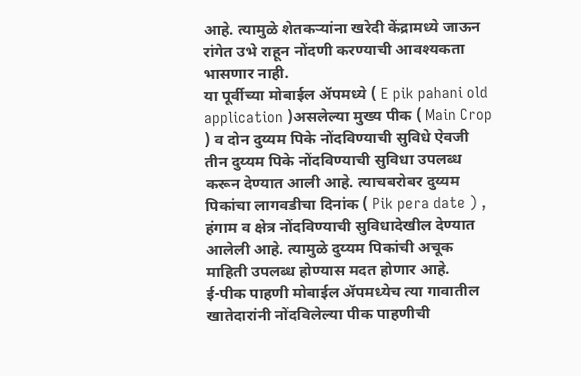आहे. त्यामुळे शेतकऱ्यांना खरेदी केंद्रामध्ये जाऊन रांगेत उभे राहून नोंदणी करण्याची आवश्यकता भासणार नाही.
या पूर्वीच्या मोबाईल ॲपमध्ये ( E pik pahani old application )असलेल्या मुख्य पीक ( Main Crop ) व दोन दुय्यम पिके नोंदविण्याची सुविधे ऐवजी तीन दुय्यम पिके नोंदविण्याची सुविधा उपलब्ध करून देण्यात आली आहे. त्याचबरोबर दुय्यम पिकांचा लागवडीचा दिनांक ( Pik pera date ) , हंगाम व क्षेत्र नोंदविण्याची सुविधादेखील देण्यात आलेली आहे. त्यामुळे दुय्यम पिकांची अचूक माहिती उपलब्ध होण्यास मदत होणार आहे.
ई-पीक पाहणी मोबाईल ॲपमध्येच त्या गावातील खातेदारांनी नोंदविलेल्या पीक पाहणीची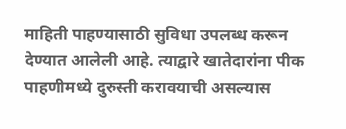माहिती पाहण्यासाठी सुविधा उपलब्ध करून देण्यात आलेली आहे. त्याद्वारे खातेदारांना पीक पाहणीमध्ये दुरुस्ती करावयाची असल्यास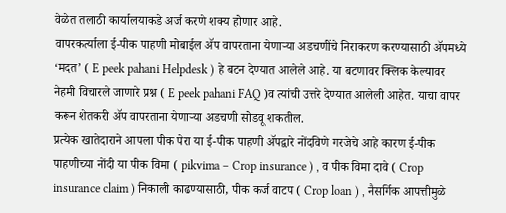वेळेत तलाठी कार्यालयाकडे अर्ज करणे शक्य होणार आहे.
वापरकर्त्याला ई-पीक पाहणी मोबाईल ॲप वापरताना येणाऱ्या अडचणींचे निराकरण करण्यासाठी ॲपमध्ये ‘मदत’ ( E peek pahani Helpdesk ) हे बटन देण्यात आलेले आहे. या बटणावर क्लिक केल्यावर नेहमी विचारले जाणारे प्रश्न ( E peek pahani FAQ )व त्यांची उत्तरे देण्यात आलेली आहेत. याचा वापर करून शेतकरी ॲप वापरताना येणाऱ्या अडचणी सोडवू शकतील.
प्रत्येक खातेदाराने आपला पीक पेरा या ई-पीक पाहणी ॲपद्वारे नोंदविणे गरजेचे आहे कारण ई-पीक पाहणीच्या नोंदी या पीक विमा ( pikvima – Crop insurance ) , व पीक विमा दावे ( Crop insurance claim ) निकाली काढण्यासाठी, पीक कर्ज वाटप ( Crop loan ) , नैसर्गिक आपत्तीमुळे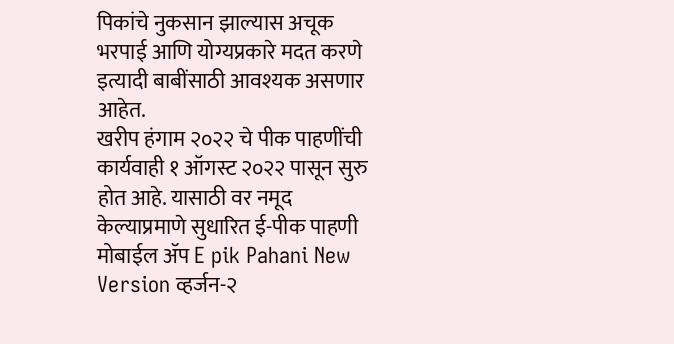पिकांचे नुकसान झाल्यास अचूक भरपाई आणि योग्यप्रकारे मदत करणे इत्यादी बाबींसाठी आवश्यक असणार आहेत.
खरीप हंगाम २०२२ चे पीक पाहणींची कार्यवाही १ ऑगस्ट २०२२ पासून सुरु होत आहे. यासाठी वर नमूद केल्याप्रमाणे सुधारित ई-पीक पाहणी मोबाईल ॲप E pik Pahani New Version व्हर्जन-२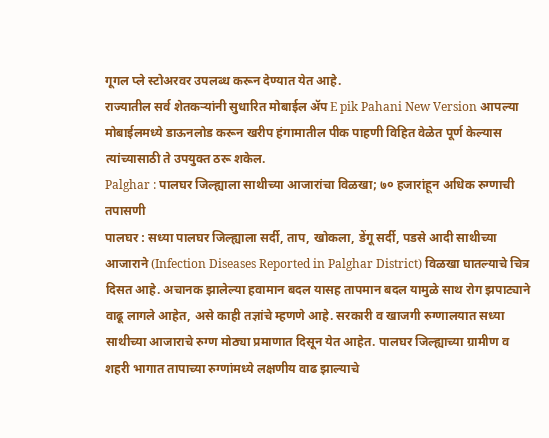गूगल प्ले स्टोअरवर उपलब्ध करून देण्यात येत आहे.
राज्यातील सर्व शेतकऱ्यांनी सुधारित मोबाईल ॲप E pik Pahani New Version आपल्या मोबाईलमध्ये डाऊनलोड करून खरीप हंगामातील पीक पाहणी विहित वेळेत पूर्ण केल्यास त्यांच्यासाठी ते उपयुक्त ठरू शकेल.
Palghar : पालघर जिल्ह्याला साथीच्या आजारांचा विळखा; ७० हजारांहून अधिक रुग्णाची तपासणी
पालघर : सध्या पालघर जिल्ह्याला सर्दी, ताप, खोकला, डेंगू सर्दी, पडसे आदी साथीच्या आजाराने (Infection Diseases Reported in Palghar District) विळखा घातल्याचे चित्र दिसत आहे. अचानक झालेल्या हवामान बदल यासह तापमान बदल यामुळे साथ रोग झपाट्याने वाढू लागले आहेत, असे काही तज्ञांचे म्हणणे आहे. सरकारी व खाजगी रुग्णालयात सध्या साथीच्या आजाराचे रुग्ण मोठ्या प्रमाणात दिसून येत आहेत. पालघर जिल्ह्याच्या ग्रामीण व शहरी भागात तापाच्या रुग्णांमध्ये लक्षणीय वाढ झाल्याचे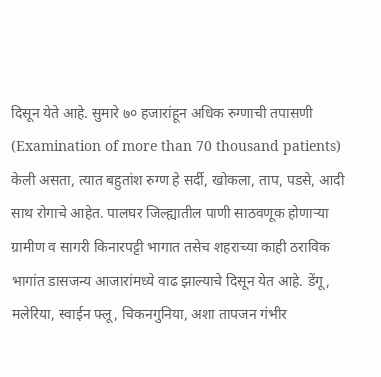दिसून येते आहे. सुमारे ७० हजारांहून अधिक रुग्णाची तपासणी (Examination of more than 70 thousand patients) केली असता, त्यात बहुतांश रुग्ण हे सर्दी, खोकला, ताप, पडसे, आदी साथ रोगाचे आहेत. पालघर जिल्ह्यातील पाणी साठवणूक होणाऱ्या ग्रामीण व सागरी किनारपट्टी भागात तसेच शहराच्या काही ठराविक भागांत डासजन्य आजारांमध्ये वाढ झाल्याचे दिसून येत आहे. डेंगू, मलेरिया, स्वाईन फ्लू, चिकनगुनिया, अशा तापजन गंभीर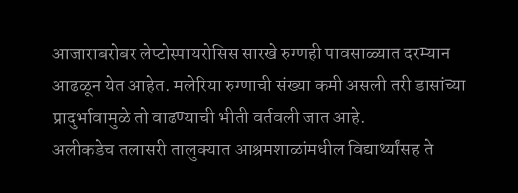आजाराबरोबर लेप्टोस्पायरोसिस सारखे रुग्णही पावसाळ्यात दरम्यान आढळून येत आहेत. मलेरिया रुग्णाची संख्या कमी असली तरी डासांच्या प्रादुर्भावामुळे तो वाढण्याची भीती वर्तवली जात आहे.
अलीकडेच तलासरी तालुक्यात आश्रमशाळांमधील विद्यार्थ्यांसह ते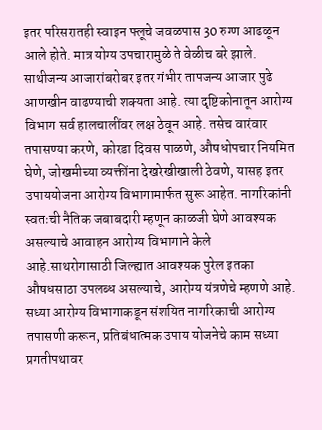इतर परिसरातही स्वाइन फ्लूचे जवळपास 30 रुग्ण आढळून आले होते. मात्र योग्य उपचारामुळे ते वेळीच बरे झाले. साथीजन्य आजारांबरोबर इतर गंभीर तापजन्य आजार पुढे आणखीन वाढण्याची शक्यता आहे. त्या दृष्टिकोनातून आरोग्य विभाग सर्व हालचालींवर लक्ष ठेवून आहे. तसेच वारंवार तपासण्या करणे, कोरडा दिवस पाळणे, औषधोपचार नियमित घेणे, जोखमीच्या व्यक्तींना देखरेखीखाली ठेवणे, यासह इतर उपाययोजना आरोग्य विभागामार्फत सुरू आहेत. नागरिकांनी स्वतःची नैतिक जबाबदारी म्हणून काळजी घेणे आवश्यक असल्याचे आवाहन आरोग्य विभागाने केले आहे.साथरोगासाठी जिल्ह्यात आवश्यक पुरेल इतका औषधसाठा उपलब्ध असल्याचे, आरोग्य यंत्रणेचे म्हणणे आहे. सध्या आरोग्य विभागाकडून संशयित नागरिकाची आरोग्य तपासणी करून, प्रतिबंधात्मक उपाय योजनेचे काम सध्या प्रगतीपथावर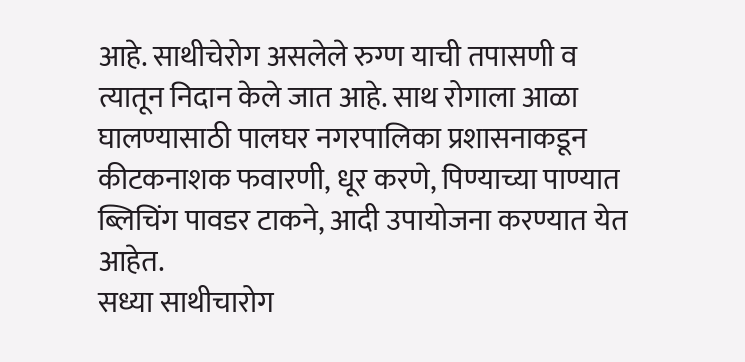आहे. साथीचेरोग असलेले रुग्ण याची तपासणी व त्यातून निदान केले जात आहे. साथ रोगाला आळा घालण्यासाठी पालघर नगरपालिका प्रशासनाकडून कीटकनाशक फवारणी, धूर करणे, पिण्याच्या पाण्यात ब्लिचिंग पावडर टाकने, आदी उपायोजना करण्यात येत आहेत.
सध्या साथीचारोग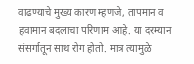वाढण्याचे मुख्य कारण म्हणजे, तापमान व हवामान बदलाचा परिणाम आहे. या दरम्यान संसर्गातून साथ रोग होतो. मात्र त्यामुळे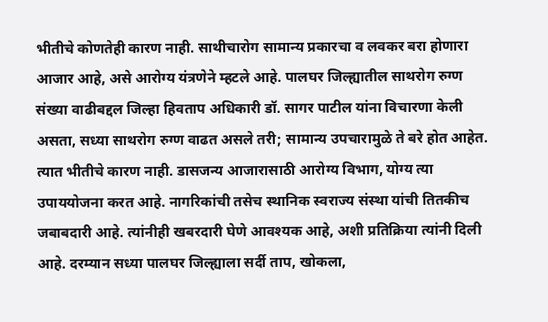भीतीचे कोणतेही कारण नाही. साथीचारोग सामान्य प्रकारचा व लवकर बरा होणारा आजार आहे, असे आरोग्य यंत्रणेने म्हटले आहे. पालघर जिल्ह्यातील साथरोग रुग्ण संख्या वाढीबद्दल जिल्हा हिवताप अधिकारी डॉ. सागर पाटील यांना विचारणा केली असता, सध्या साथरोग रुग्ण वाढत असले तरी; सामान्य उपचारामुळे ते बरे होत आहेत. त्यात भीतीचे कारण नाही. डासजन्य आजारासाठी आरोग्य विभाग, योग्य त्या उपाययोजना करत आहे. नागरिकांची तसेच स्थानिक स्वराज्य संस्था यांची तितकीच जबाबदारी आहे. त्यांनीही खबरदारी घेणे आवश्यक आहे, अशी प्रतिक्रिया त्यांनी दिली आहे. दरम्यान सध्या पालघर जिल्ह्याला सर्दी ताप, खोकला,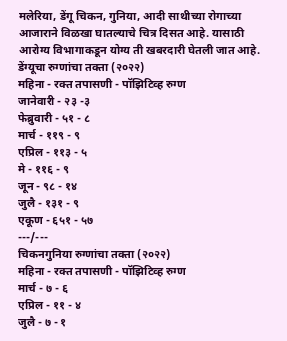मलेरिया, डेंगू चिकन, गुनिया, आदी साथीच्या रोगाच्या आजाराने विळखा घातल्याचे चित्र दिसत आहे. यासाठी आरोग्य विभागाकडून योग्य ती खबरदारी घेतली जात आहे.
डेंग्यूचा रुग्णांचा तक्ता (२०२२)
महिना - रक्त तपासणी - पॉझिटिव्ह रुग्ण
जानेवारी - २३ -३
फेब्रुवारी - ५१ - ८
मार्च - ११९ - ९
एप्रिल - ११३ - ५
मे - ११६ - ९
जून - ९८ - १४
जुलै - १३१ - ९
एकूण - ६५१ - ५७
---/---
चिकनगुनिया रुग्णांचा तक्ता (२०२२)
महिना - रक्त तपासणी - पॉझिटिव्ह रुग्ण
मार्च - ७ - ६
एप्रिल - ११ - ४
जुलै - ७ - १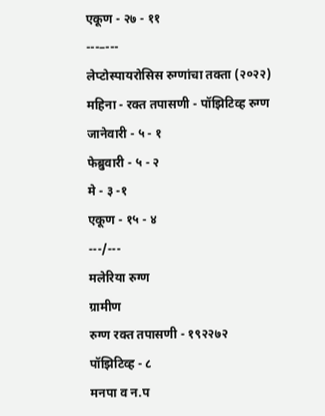एकूण - २७ - ११
---–---
लेप्टोस्पायरोसिस रुग्णांचा तक्ता (२०२२)
महिना - रक्त तपासणी - पॉझिटिव्ह रुग्ण
जानेवारी - ५ - १
फेब्रुवारी - ५ - २
मे - ३ -१
एकूण - १५ - ४
---/---
मलेरिया रुग्ण
ग्रामीण
रुग्ण रक्त तपासणी - १९२२७२
पॉझिटिव्ह - ८
मनपा व न.प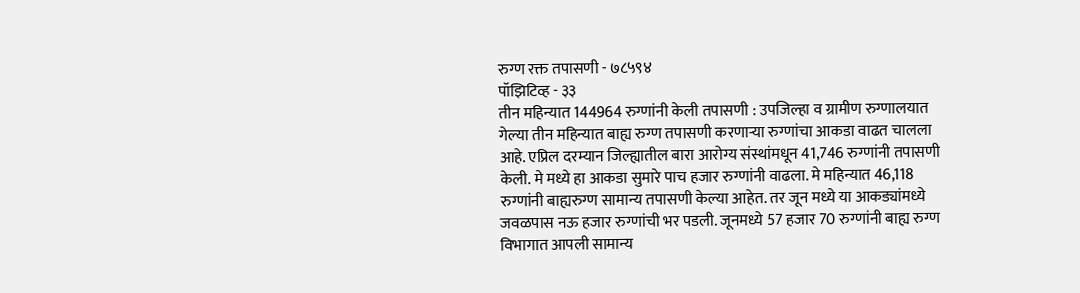रुग्ण रक्त तपासणी - ७८५९४
पॉझिटिव्ह - ३३
तीन महिन्यात 144964 रुग्णांनी केली तपासणी : उपजिल्हा व ग्रामीण रुग्णालयात गेल्या तीन महिन्यात बाह्य रुग्ण तपासणी करणाऱ्या रुग्णांचा आकडा वाढत चालला आहे. एप्रिल दरम्यान जिल्ह्यातील बारा आरोग्य संस्थांमधून 41,746 रुग्णांनी तपासणी केली. मे मध्ये हा आकडा सुमारे पाच हजार रुग्णांनी वाढला. मे महिन्यात 46,118 रुग्णांनी बाह्यरुग्ण सामान्य तपासणी केल्या आहेत. तर जून मध्ये या आकड्यांमध्ये जवळपास नऊ हजार रुग्णांची भर पडली. जूनमध्ये 57 हजार 70 रुग्णांनी बाह्य रुग्ण विभागात आपली सामान्य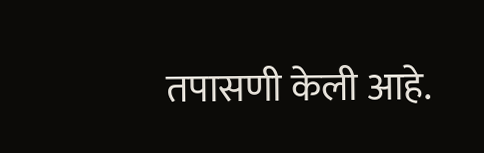तपासणी केली आहे.